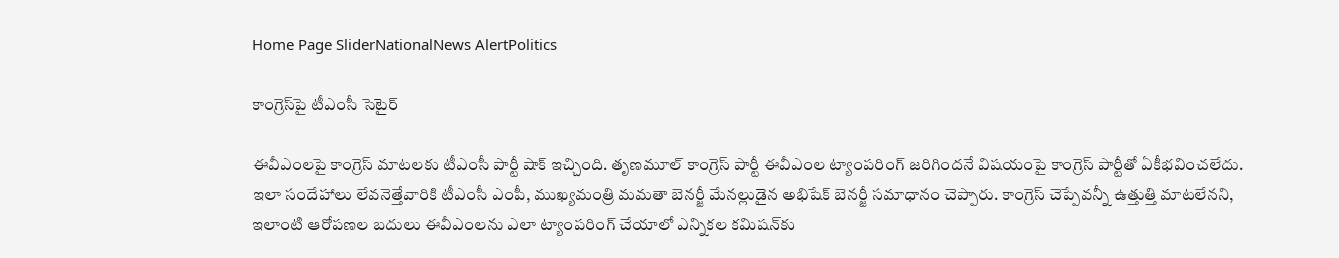Home Page SliderNationalNews AlertPolitics

కాంగ్రెస్‌పై టీఎంసీ సెటైర్

ఈవీఎంలపై కాంగ్రెస్ మాటలకు టీఎంసీ పార్టీ షాక్ ఇచ్చింది. తృణమూల్ కాంగ్రెస్ పార్టీ ఈవీఎంల ట్యాంపరింగ్ జరిగిందనే విషయంపై కాంగ్రెస్ పార్టీతో ఏకీభవించలేదు. ఇలా సందేహాలు లేవనెత్తేవారికి టీఎంసీ ఎంపీ, ముఖ్యమంత్రి మమతా బెనర్జీ మేనల్లుడైన అభిషేక్ బెనర్జీ సమాధానం చెప్పారు. కాంగ్రెస్ చెప్పేవన్నీ ఉత్తుత్తి మాటలేనని, ఇలాంటి ఆరోపణల బదులు ఈవీఎంలను ఎలా ట్యాంపరింగ్ చేయాలో ఎన్నికల కమిషన్‌కు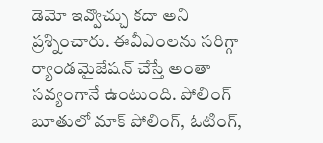డెమో ఇవ్వొచ్చు కదా అని ప్రశ్నించారు. ఈవీఎంలను సరిగ్గా ర్యాండమైజేషన్ చేస్తే అంతా సవ్యంగానే ఉంటుంది. పోలింగ్ బూతులో మాక్ పోలింగ్, ఓటింగ్,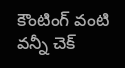కౌంటింగ్ వంటి వన్నీ చెక్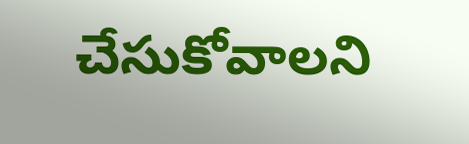చేసుకోవాలని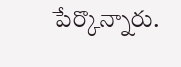పేర్కొన్నారు.